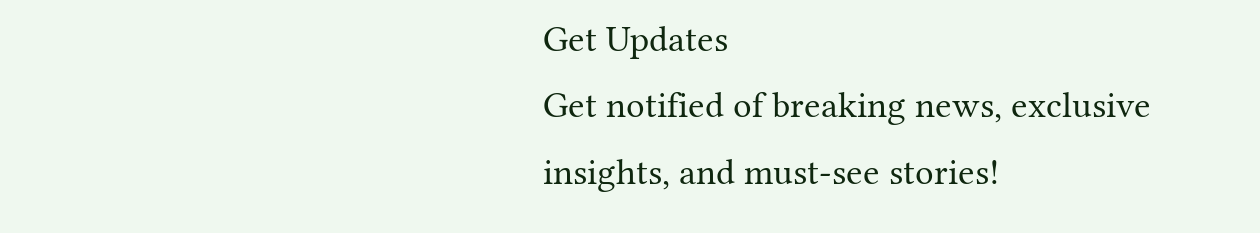Get Updates
Get notified of breaking news, exclusive insights, and must-see stories!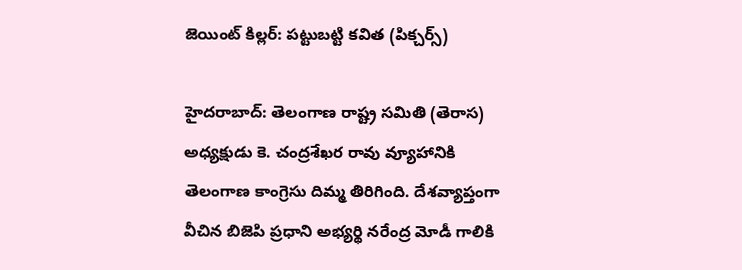జెయింట్ కిల్లర్: పట్టుబట్టి కవిత (పిక్చర్స్)

హైదరాబాద్: తెలంగాణ రాష్ట్ర సమితి (తెరాస) అధ్యక్షుడు కె. చంద్రశేఖర రావు వ్యూహానికి తెలంగాణ కాంగ్రెసు దిమ్మ తిరిగింది. దేశవ్యాప్తంగా వీచిన బిజెపి ప్రధాని అభ్యర్థి నరేంద్ర మోడీ గాలికి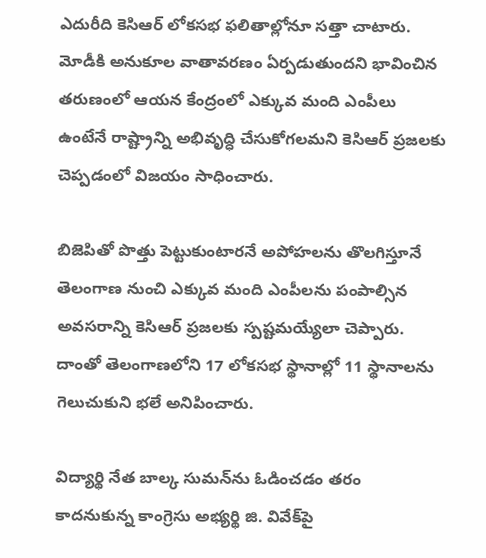ఎదురీది కెసిఆర్ లోకసభ ఫలితాల్లోనూ సత్తా చాటారు. మోడీకి అనుకూల వాతావరణం ఏర్పడుతుందని భావించిన తరుణంలో ఆయన కేంద్రంలో ఎక్కువ మంది ఎంపీలు ఉంటేనే రాష్ట్రాన్ని అభివృద్ధి చేసుకోగలమని కెసిఆర్ ప్రజలకు చెప్పడంలో విజయం సాధించారు.

బిజెపితో పొత్తు పెట్టుకుంటారనే అపోహలను తొలగిస్తూనే తెలంగాణ నుంచి ఎక్కువ మంది ఎంపీలను పంపాల్సిన అవసరాన్ని కెసిఆర్ ప్రజలకు స్పష్టమయ్యేలా చెప్పారు. దాంతో తెలంగాణలోని 17 లోకసభ స్థానాల్లో 11 స్థానాలను గెలుచుకుని భలే అనిపించారు.

విద్యార్థి నేత బాల్క సుమన్‌ను ఓడించడం తరం కాదనుకున్న కాంగ్రెసు అభ్యర్థి జి. వివేక్‌పై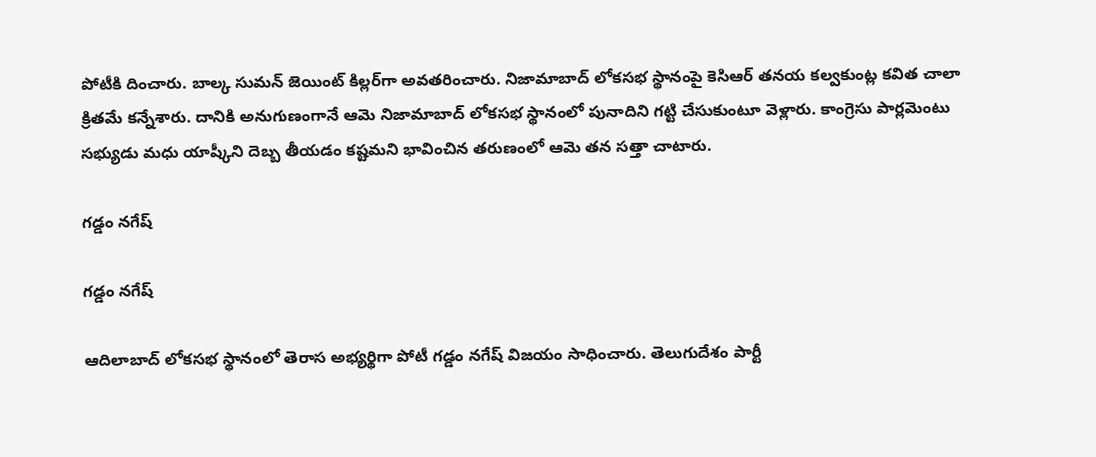పోటీకి దించారు. బాల్క సుమన్ జెయింట్ కిల్లర్‌గా అవతరించారు. నిజామాబాద్ లోకసభ స్థానంపై కెసిఆర్ తనయ కల్వకుంట్ల కవిత చాలా క్రితమే కన్నేశారు. దానికి అనుగుణంగానే ఆమె నిజామాబాద్ లోకసభ స్థానంలో పునాదిని గట్టి చేసుకుంటూ వెళ్లారు. కాంగ్రెసు పార్లమెంటు సభ్యుడు మధు యాష్కీని దెబ్బ తీయడం కష్టమని భావించిన తరుణంలో ఆమె తన సత్తా చాటారు.

గడ్డం నగేష్

గడ్డం నగేష్

ఆదిలాబాద్ లోకసభ స్థానంలో తెరాస అభ్యర్థిగా పోటీ గడ్డం నగేష్ విజయం సాధించారు. తెలుగుదేశం పార్టీ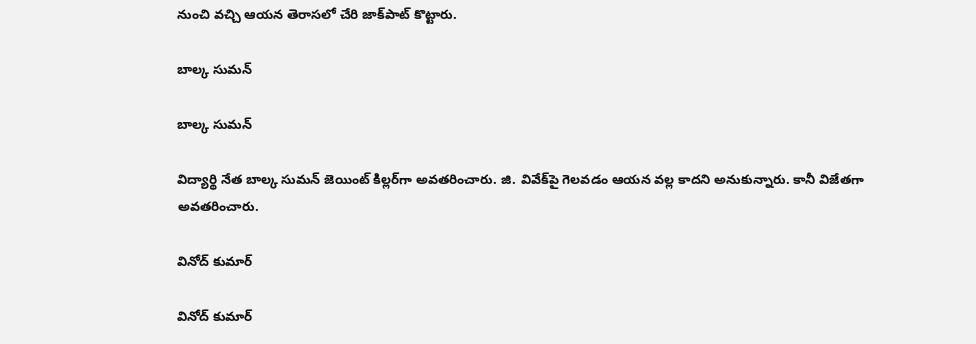నుంచి వచ్చి ఆయన తెరాసలో చేరి జాక్‌పాట్ కొట్టారు.

బాల్క సుమన్

బాల్క సుమన్

విద్యార్థి నేత బాల్క సుమన్ జెయింట్ కిల్లర్‌గా అవతరించారు. జి. వివేక్‌పై గెలవడం ఆయన వల్ల కాదని అనుకున్నారు. కానీ విజేతగా అవతరించారు.

వినోద్ కుమార్

వినోద్ కుమార్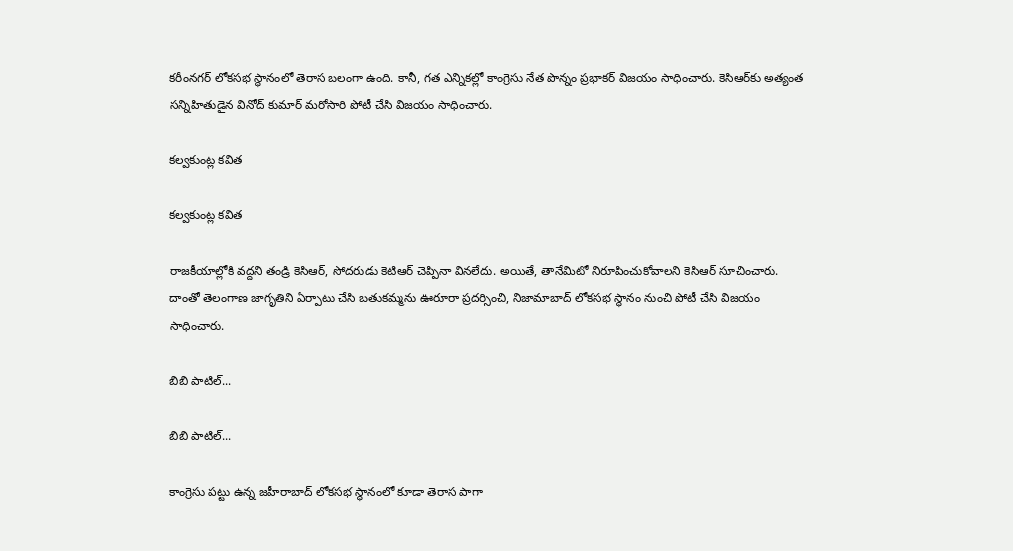కరీంనగర్ లోకసభ స్థానంలో తెరాస బలంగా ఉంది. కానీ, గత ఎన్నికల్లో కాంగ్రెసు నేత పొన్నం ప్రభాకర్ విజయం సాధించారు. కెసిఆర్‌కు అత్యంత సన్నిహితుడైన వినోద్ కుమార్ మరోసారి పోటీ చేసి విజయం సాధించారు.

కల్వకుంట్ల కవిత

కల్వకుంట్ల కవిత

రాజకీయాల్లోకి వద్దని తండ్రి కెసిఆర్, సోదరుడు కెటిఆర్ చెప్పినా వినలేదు. అయితే, తానేమిటో నిరూపించుకోవాలని కెసిఆర్ సూచించారు. దాంతో తెలంగాణ జాగృతిని ఏర్పాటు చేసి బతుకమ్మను ఊరూరా ప్రదర్సించి, నిజామాబాద్ లోకసభ స్థానం నుంచి పోటీ చేసి విజయం సాధించారు.

బిబి పాటిల్...

బిబి పాటిల్...

కాంగ్రెసు పట్టు ఉన్న జహీరాబాద్ లోకసభ స్థానంలో కూడా తెరాస పాగా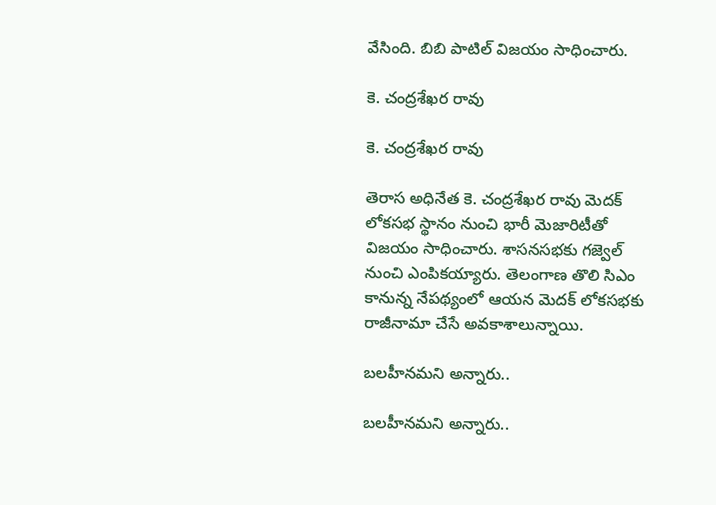వేసింది. బిబి పాటిల్ విజయం సాధించారు.

కె. చంద్రశేఖర రావు

కె. చంద్రశేఖర రావు

తెరాస అధినేత కె. చంద్రశేఖర రావు మెదక్ లోకసభ స్థానం నుంచి భారీ మెజారిటీతో విజయం సాధించారు. శాసనసభకు గజ్వెల్ నుంచి ఎంపికయ్యారు. తెలంగాణ తొలి సిఎం కానున్న నేపథ్యంలో ఆయన మెదక్ లోకసభకు రాజీనామా చేసే అవకాశాలున్నాయి.

బలహీనమని అన్నారు..

బలహీనమని అన్నారు..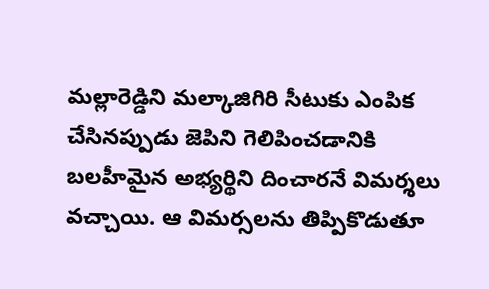మల్లారెడ్డిని మల్కాజిగిరి సీటుకు ఎంపిక చేసినప్పుడు జెపిని గెలిపించడానికి బలహీమైన అభ్యర్థిని దించారనే విమర్శలు వచ్చాయి. ఆ విమర్సలను తిప్పికొడుతూ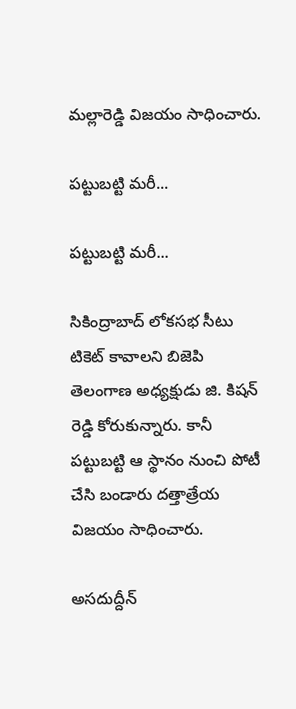మల్లారెడ్డి విజయం సాధించారు.

పట్టుబట్టి మరీ...

పట్టుబట్టి మరీ...

సికింద్రాబాద్ లోకసభ సీటు టికెట్ కావాలని బిజెపి తెలంగాణ అధ్యక్షుడు జి. కిషన్ రెడ్డి కోరుకున్నారు. కానీ పట్టుబట్టి ఆ స్థానం నుంచి పోటీ చేసి బండారు దత్తాత్రేయ విజయం సాధించారు.

అసదుద్దీన్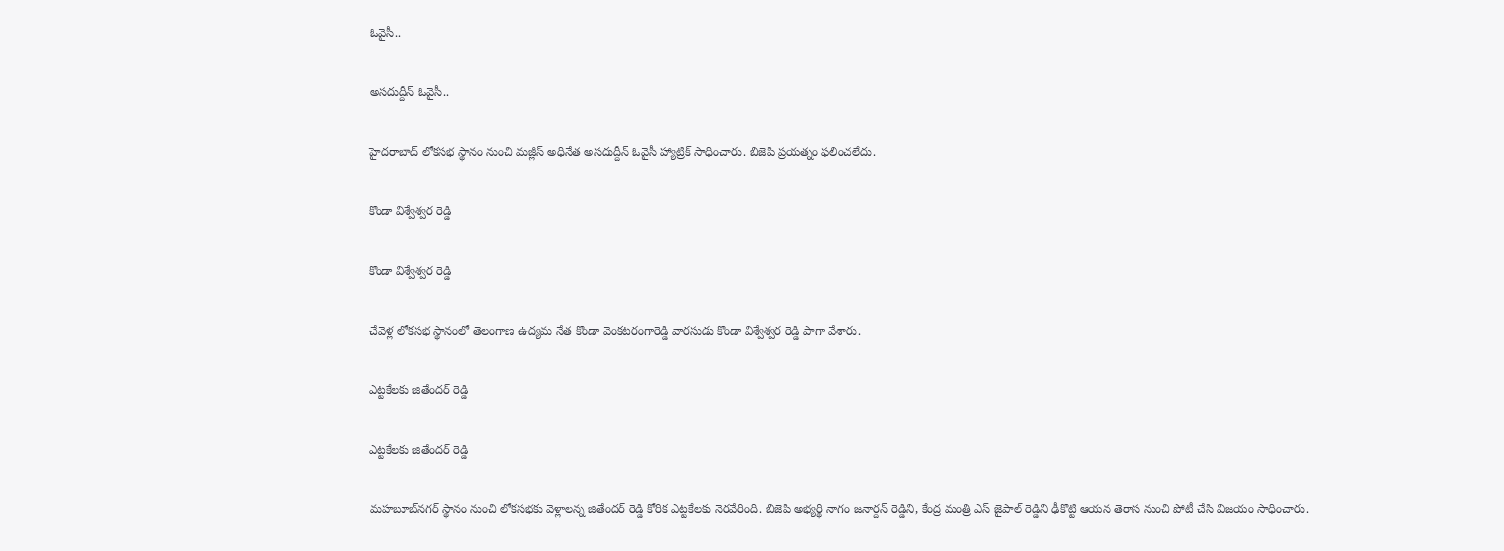ఓవైసీ..

అసదుద్దీన్ ఓవైసీ..

హైదరాబాద్ లోకసభ స్థానం నుంచి మజ్లీస్ అధినేత అసదుద్దీన్ ఓవైసీ హ్యాట్రిక్ సాధించారు. బిజెపి ప్రయత్నం ఫలించలేదు.

కొండా విశ్వేశ్వర రెడ్డి

కొండా విశ్వేశ్వర రెడ్డి

చేవెళ్ల లోకసభ స్థానంలో తెలంగాణ ఉద్యమ నేత కొండా వెంకటరంగారెడ్డి వారసుడు కొండా విశ్వేశ్వర రెడ్డి పాగా వేశారు.

ఎట్టకేలకు జితేందర్ రెడ్డి

ఎట్టకేలకు జితేందర్ రెడ్డి

మహబూబ్‌నగర్ స్థానం నుంచి లోకసభకు వెళ్లాలన్న జితేందర్ రెడ్డి కోరిక ఎట్టకేలకు నెరవేరింది. బిజెపి అభ్యర్థి నాగం జనార్దన్ రెడ్డిని, కేంద్ర మంత్రి ఎస్ జైపాల్ రెడ్డిని ఢీకొట్టి ఆయన తెరాస నుంచి పోటీ చేసి విజయం సాధించారు.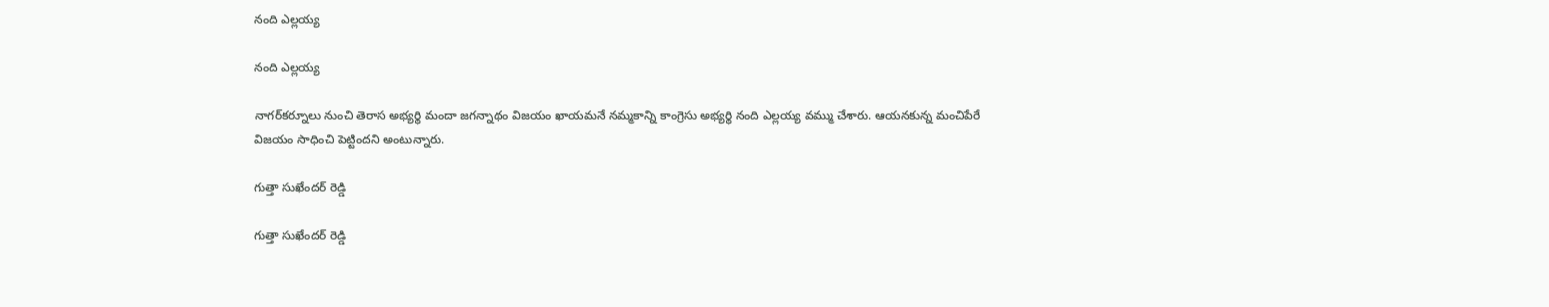నంది ఎల్లయ్య

నంది ఎల్లయ్య

నాగర్‌కర్నూలు నుంచి తెరాస అభ్యర్థి మందా జగన్నాథం విజయం ఖాయమనే నమ్మకాన్ని కాంగ్రెసు అభ్యర్థి నంది ఎల్లయ్య వమ్ము చేశారు. ఆయనకున్న మంచిపేరే విజయం సాధించి పెట్టిందని అంటున్నారు.

గుత్తా సుఖేందర్ రెడ్డి

గుత్తా సుఖేందర్ రెడ్డి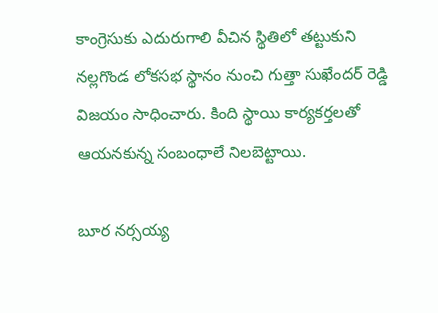కాంగ్రెసుకు ఎదురుగాలి వీచిన స్థితిలో తట్టుకుని నల్లగొండ లోకసభ స్థానం నుంచి గుత్తా సుఖేందర్ రెడ్డి విజయం సాధించారు. కింది స్థాయి కార్యకర్తలతో ఆయనకున్న సంబంధాలే నిలబెట్టాయి.

బూర నర్సయ్య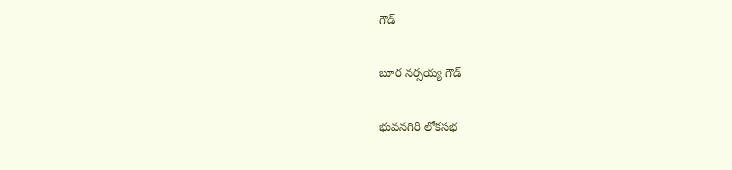గౌడ్

బూర నర్సయ్య గౌడ్

భువనగిరి లోకసభ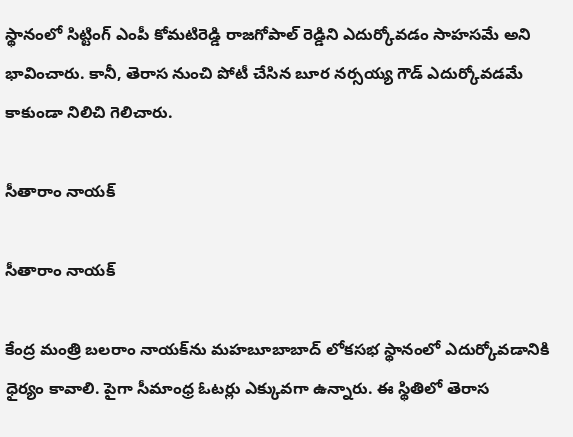స్థానంలో సిట్టింగ్ ఎంపీ కోమటిరెడ్డి రాజగోపాల్ రెడ్డిని ఎదుర్కోవడం సాహసమే అని భావించారు. కానీ, తెరాస నుంచి పోటీ చేసిన బూర నర్సయ్య గౌడ్ ఎదుర్కోవడమే కాకుండా నిలిచి గెలిచారు.

సీతారాం నాయక్

సీతారాం నాయక్

కేంద్ర మంత్రి బలరాం నాయక్‌ను మహబూబాబాద్ లోకసభ స్థానంలో ఎదుర్కోవడానికి ధైర్యం కావాలి. పైగా సీమాంధ్ర ఓటర్లు ఎక్కువగా ఉన్నారు. ఈ స్థితిలో తెరాస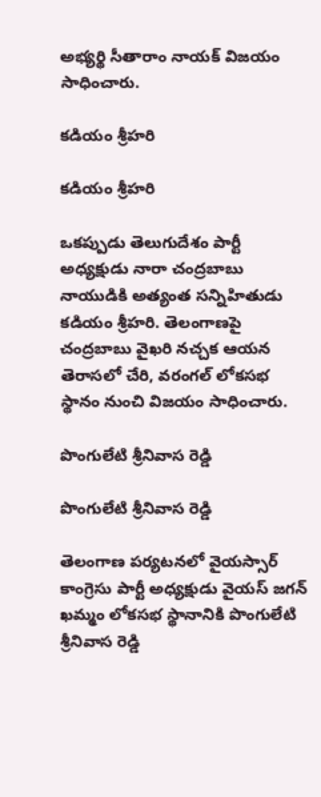అభ్యర్థి సీతారాం నాయక్ విజయం సాధించారు.

కడియం శ్రీహరి

కడియం శ్రీహరి

ఒకప్పుడు తెలుగుదేశం పార్టీ అధ్యక్షుడు నారా చంద్రబాబు నాయుడికి అత్యంత సన్నిహితుడు కడియం శ్రీహరి. తెలంగాణపై చంద్రబాబు వైఖరి నచ్చక ఆయన తెరాసలో చేరి, వరంగల్ లోకసభ స్థానం నుంచి విజయం సాధించారు.

పొంగులేటి శ్రీనివాస రెడ్డి

పొంగులేటి శ్రీనివాస రెడ్డి

తెలంగాణ పర్యటనలో వైయస్సార్ కాంగ్రెసు పార్టీ అధ్యక్షుడు వైయస్ జగన్ ఖమ్మం లోకసభ స్థానానికి పొంగులేటి శ్రీనివాస రెడ్డి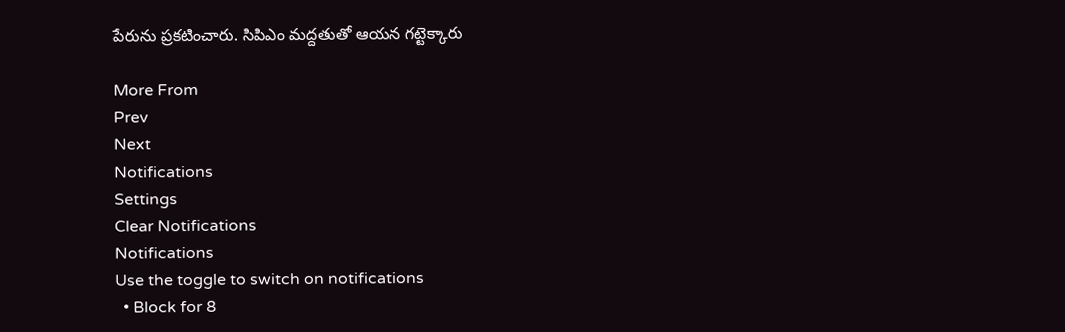పేరును ప్రకటించారు. సిపిఎం మద్దతుతో ఆయన గట్టెక్కారు

More From
Prev
Next
Notifications
Settings
Clear Notifications
Notifications
Use the toggle to switch on notifications
  • Block for 8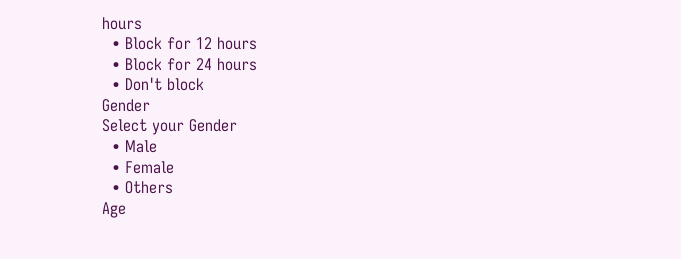hours
  • Block for 12 hours
  • Block for 24 hours
  • Don't block
Gender
Select your Gender
  • Male
  • Female
  • Others
Age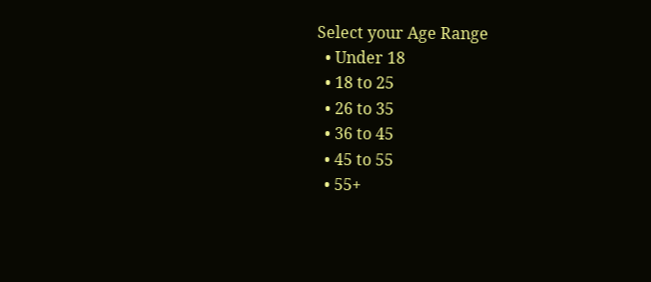Select your Age Range
  • Under 18
  • 18 to 25
  • 26 to 35
  • 36 to 45
  • 45 to 55
  • 55+